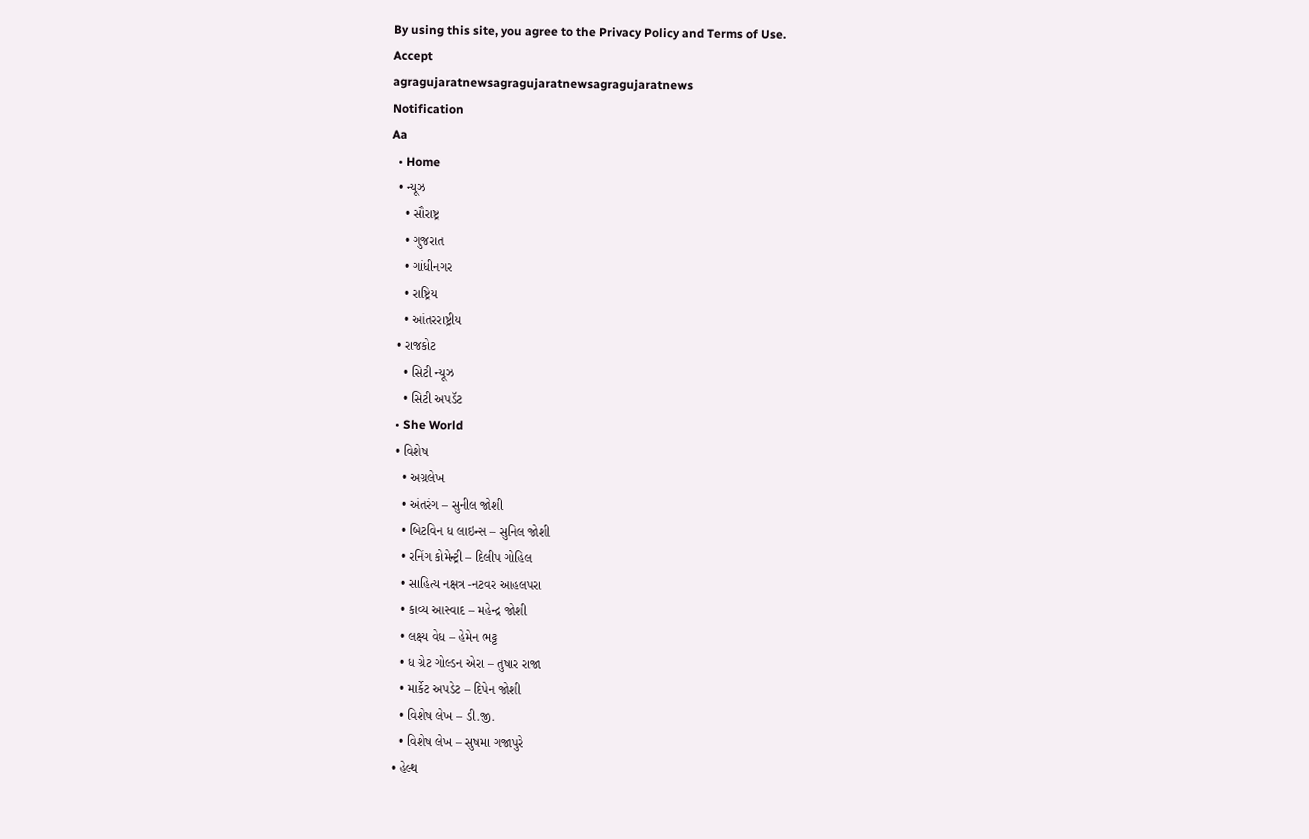By using this site, you agree to the Privacy Policy and Terms of Use.
Accept
agragujaratnewsagragujaratnewsagragujaratnews
Notification
Aa
  • Home
  • ન્યૂઝ
    • સૌરાષ્ટ્ર
    • ગુજરાત
    • ગાંધીનગર
    • રાષ્ટ્રિય
    • આંતરરાષ્ટ્રીય
  • રાજકોટ
    • સિટી ન્યૂઝ
    • સિટી અપડૅટ
  • She World
  • વિશેષ
    • અગ્રલેખ
    • અંતરંગ – સુનીલ જોશી
    • બિટવિન ધ લાઇન્સ – સુનિલ જોશી
    • રનિંગ કોમેન્ટ્રી – દિલીપ ગોહિલ
    • સાહિત્ય નક્ષત્ર -નટવર આહલપરા
    • કાવ્ય આસ્વાદ – મહેન્દ્ર જોશી
    • લક્ષ્ય વેધ – હેમેન ભટ્ટ
    • ધ ગ્રેટ ગોલ્ડન એરા – તુષાર રાજા
    • માર્કેટ અપડેટ – દિપેન જોશી
    • વિશેષ લેખ – ડી.જી.
    • વિશેષ લેખ – સુષમા ગજાપુરે
  • હેલ્થ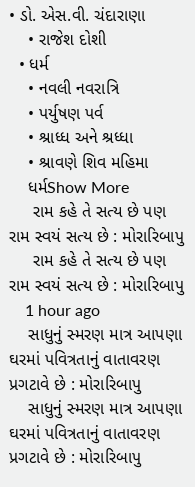• ડો. એસ.વી. ચંદારાણા
    • રાજેશ દોશી
  • ધર્મ
    • નવલી નવરાત્રિ
    • પર્યુષણ પર્વ
    • શ્રાધ્ધ અને શ્રધ્ધા
    • શ્રાવણે શિવ મહિમા
    ધર્મShow More
     રામ કહે તે સત્ય છે પણ રામ સ્વયં સત્ય છે : મોરારિબાપુ
     રામ કહે તે સત્ય છે પણ રામ સ્વયં સત્ય છે : મોરારિબાપુ
    1 hour ago
    સાધુનું સ્મરણ માત્ર આપણા ઘરમાં પવિત્રતાનું વાતાવરણ પ્રગટાવે છે : મોરારિબાપુ
    સાધુનું સ્મરણ માત્ર આપણા ઘરમાં પવિત્રતાનું વાતાવરણ પ્રગટાવે છે : મોરારિબાપુ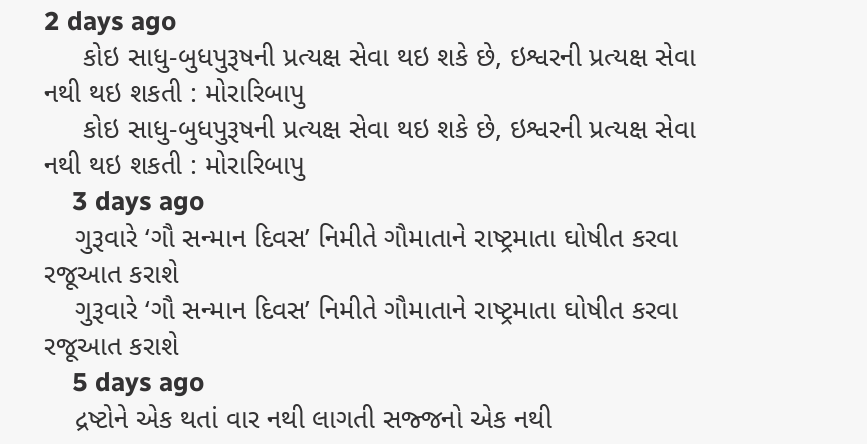2 days ago
     કોઇ સાધુ-બુધપુરૂષની પ્રત્યક્ષ સેવા થઇ શકે છે, ઇશ્વરની પ્રત્યક્ષ સેવા નથી થઇ શકતી : મોરારિબાપુ
     કોઇ સાધુ-બુધપુરૂષની પ્રત્યક્ષ સેવા થઇ શકે છે, ઇશ્વરની પ્રત્યક્ષ સેવા નથી થઇ શકતી : મોરારિબાપુ
    3 days ago
    ગુરૂવારે ‘ગૌ સન્માન દિવસ’ નિમીતે ગૌમાતાને રાષ્ટ્રમાતા ઘોષીત કરવા રજૂઆત કરાશે
    ગુરૂવારે ‘ગૌ સન્માન દિવસ’ નિમીતે ગૌમાતાને રાષ્ટ્રમાતા ઘોષીત કરવા રજૂઆત કરાશે
    5 days ago
    દ્રષ્ટોને એક થતાં વાર નથી લાગતી સજ્જનો એક નથી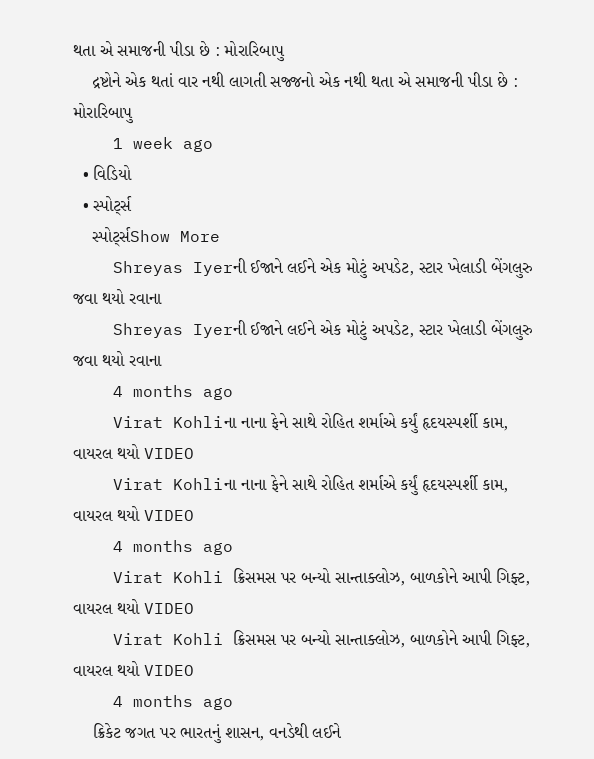થતા એ સમાજની પીડા છે : મોરારિબાપુ
    દ્રષ્ટોને એક થતાં વાર નથી લાગતી સજ્જનો એક નથી થતા એ સમાજની પીડા છે : મોરારિબાપુ
    1 week ago
  • વિડિયો
  • સ્પોર્ટ્સ
    સ્પોર્ટ્સShow More
    Shreyas Iyerની ઈજાને લઈને એક મોટું અપડેટ, સ્ટાર ખેલાડી બેંગલુરુ જવા થયો રવાના
    Shreyas Iyerની ઈજાને લઈને એક મોટું અપડેટ, સ્ટાર ખેલાડી બેંગલુરુ જવા થયો રવાના
    4 months ago
    Virat Kohliના નાના ફેને સાથે રોહિત શર્માએ કર્યું હૃદયસ્પર્શી કામ, વાયરલ થયો VIDEO
    Virat Kohliના નાના ફેને સાથે રોહિત શર્માએ કર્યું હૃદયસ્પર્શી કામ, વાયરલ થયો VIDEO
    4 months ago
    Virat Kohli ક્રિસમસ પર બન્યો સાન્તાક્લોઝ, બાળકોને આપી ગિફ્ટ, વાયરલ થયો VIDEO
    Virat Kohli ક્રિસમસ પર બન્યો સાન્તાક્લોઝ, બાળકોને આપી ગિફ્ટ, વાયરલ થયો VIDEO
    4 months ago
    ક્રિકેટ જગત પર ભારતનું શાસન, વનડેથી લઈને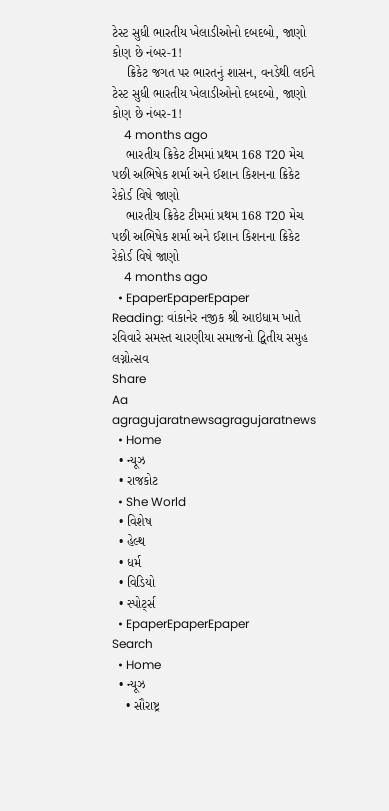ટેસ્ટ સુધી ભારતીય ખેલાડીઓનો દબદબો, જાણો કોણ છે નંબર-1!
    ક્રિકેટ જગત પર ભારતનું શાસન, વનડેથી લઈને ટેસ્ટ સુધી ભારતીય ખેલાડીઓનો દબદબો, જાણો કોણ છે નંબર-1!
    4 months ago
    ભારતીય ક્રિકેટ ટીમમાં પ્રથમ 168 T20 મેચ પછી અભિષેક શર્મા અને ઈશાન કિશનના ક્રિકેટ રેકોર્ડ વિષે જાણો
    ભારતીય ક્રિકેટ ટીમમાં પ્રથમ 168 T20 મેચ પછી અભિષેક શર્મા અને ઈશાન કિશનના ક્રિકેટ રેકોર્ડ વિષે જાણો
    4 months ago
  • EpaperEpaperEpaper
Reading: વાંકાનેર નજીક શ્રી આઇધામ ખાતે રવિવારે સમસ્ત ચારણીયા સમાજનો દ્વિતીય સમુહ લગ્નોત્સવ
Share
Aa
agragujaratnewsagragujaratnews
  • Home
  • ન્યૂઝ
  • રાજકોટ
  • She World
  • વિશેષ
  • હેલ્થ
  • ધર્મ
  • વિડિયો
  • સ્પોર્ટ્સ
  • EpaperEpaperEpaper
Search
  • Home
  • ન્યૂઝ
    • સૌરાષ્ટ્ર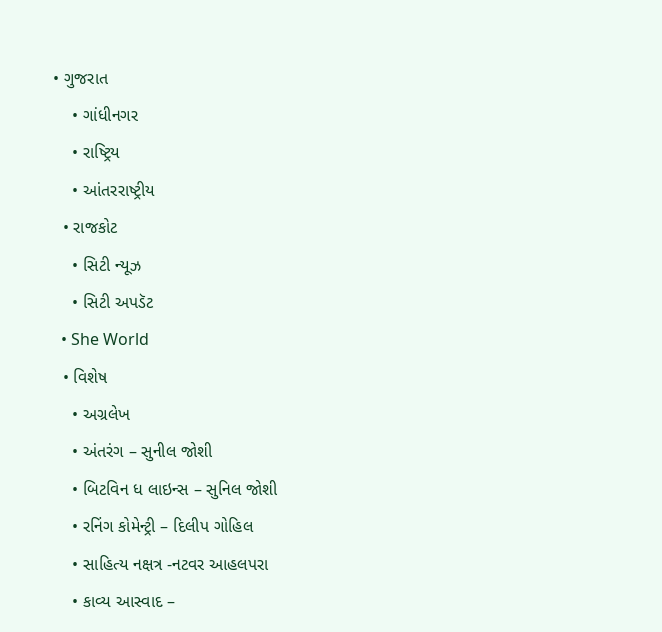• ગુજરાત
    • ગાંધીનગર
    • રાષ્ટ્રિય
    • આંતરરાષ્ટ્રીય
  • રાજકોટ
    • સિટી ન્યૂઝ
    • સિટી અપડૅટ
  • She World
  • વિશેષ
    • અગ્રલેખ
    • અંતરંગ – સુનીલ જોશી
    • બિટવિન ધ લાઇન્સ – સુનિલ જોશી
    • રનિંગ કોમેન્ટ્રી – દિલીપ ગોહિલ
    • સાહિત્ય નક્ષત્ર -નટવર આહલપરા
    • કાવ્ય આસ્વાદ –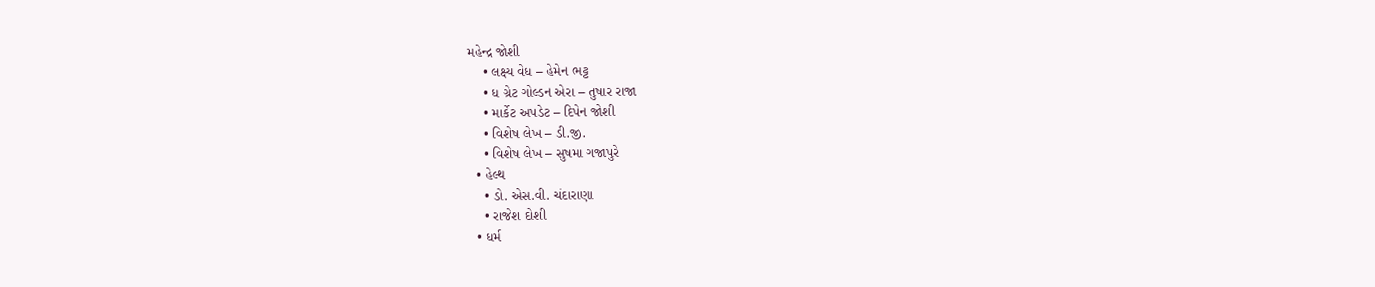મહેન્દ્ર જોશી
    • લક્ષ્ય વેધ – હેમેન ભટ્ટ
    • ધ ગ્રેટ ગોલ્ડન એરા – તુષાર રાજા
    • માર્કેટ અપડેટ – દિપેન જોશી
    • વિશેષ લેખ – ડી.જી.
    • વિશેષ લેખ – સુષમા ગજાપુરે
  • હેલ્થ
    • ડો. એસ.વી. ચંદારાણા
    • રાજેશ દોશી
  • ધર્મ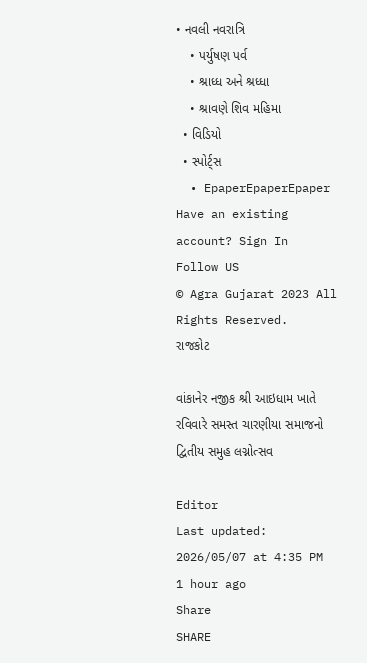• નવલી નવરાત્રિ
    • પર્યુષણ પર્વ
    • શ્રાધ્ધ અને શ્રધ્ધા
    • શ્રાવણે શિવ મહિમા
  • વિડિયો
  • સ્પોર્ટ્સ
  • EpaperEpaperEpaper
Have an existing account? Sign In
Follow US
© Agra Gujarat 2023 All Rights Reserved.
રાજકોટ

વાંકાનેર નજીક શ્રી આઇધામ ખાતે રવિવારે સમસ્ત ચારણીયા સમાજનો દ્વિતીય સમુહ લગ્નોત્સવ

Editor
Last updated: 2026/05/07 at 4:35 PM
1 hour ago
Share
SHARE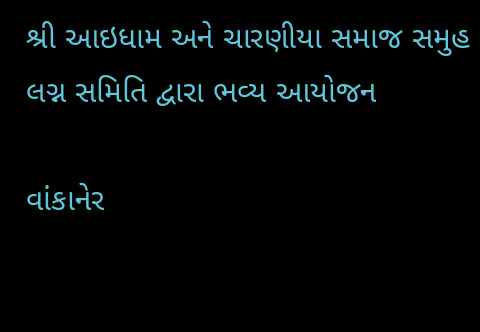શ્રી આઇધામ અને ચારણીયા સમાજ સમુહ લગ્ન સમિતિ દ્વારા ભવ્ય આયોજન

વાંકાનેર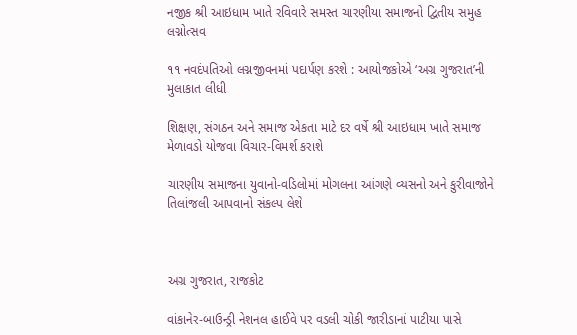નજીક શ્રી આઇધામ ખાતે રવિવારે સમસ્ત ચારણીયા સમાજનો દ્વિતીય સમુહ લગ્નોત્સવ

૧૧ નવદંપતિઓ લગ્નજીવનમાં પદાર્પણ કરશે : આયોજકોએ ‘અગ્ર ગુજરાત’ની મુલાકાત લીધી

શિક્ષણ, સંગઠન અને સમાજ એકતા માટે દર વર્ષે શ્રી આઇધામ ખાતે સમાજ મેળાવડો યોજવા વિચાર-વિમર્શ કરાશે

ચારણીય સમાજના યુવાનો-વડિલોમાં મોગલના આંગણે વ્યસનો અને કુરીવાજોને તિલાંજલી આપવાનો સંકલ્પ લેશે



અગ્ર ગુજરાત, રાજકોટ

વાંકાનેર-બાઉન્ડ્રી નેશનલ હાઈવે પર વડલી ચોકી જારીડાનાં પાટીયા પાસે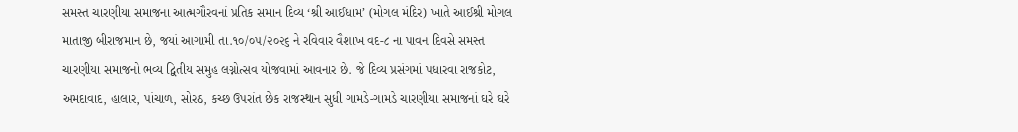સમસ્ત ચારણીયા સમાજના આત્મગૌરવનાં પ્રતિક સમાન દિવ્ય ‘શ્રી આઈધામ’ (મોગલ મંદિર) ખાતે આઈશ્રી મોગલ માતાજી બીરાજમાન છે, જયાં આગામી તા.૧૦/૦૫/૨૦૨૬ ને રવિવાર વૈશાખ વદ-૮ ના પાવન દિવસે સમસ્ત ચારણીયા સમાજનો ભવ્ય દ્વિતીય સમુહ લગ્નોત્સવ યોજવામાં આવનાર છે. જે દિવ્ય પ્રસંગમાં પધારવા રાજકોટ, અમદાવાદ, હાલાર, પાંચાળ, સોરઠ, કચ્છ ઉપરાંત છેક રાજસ્થાન સુધી ગામડે-ગામડે ચારણીયા સમાજનાં ઘરે ઘરે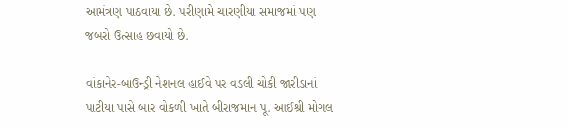આમંત્રણ પાઠવાયા છે. પરીણામે ચારણીયા સમાજમાં પણ જબરો ઉત્સાહ છવાયો છે.

વાંકાનેર-બાઉન્ડ્રી નેશનલ હાઈવે પર વડલી ચોકી જારીડાનાં પાટીયા પાસે બાર વોકળી ખાતે બીરાજમાન પૂ. આઈશ્રી મોગલ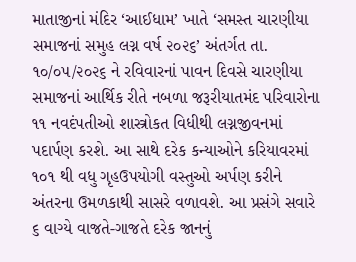માતાજીનાં મંદિર ‘આઈધામ’ ખાતે ‘સમસ્ત ચારણીયા સમાજનાં સમુહ લગ્ન વર્ષ ૨૦૨૬’ અંતર્ગત તા. ૧૦/૦૫/૨૦૨૬ ને રવિવારનાં પાવન દિવસે ચારણીયા સમાજનાં આર્થિક રીતે નબળા જરૂરીયાતમંદ પરિવારોના ૧૧ નવદંપતીઓ શાસ્ત્રોકત વિધીથી લગ્નજીવનમાં પદાર્પણ કરશે. આ સાથે દરેક કન્યાઓને કરિયાવરમાં ૧૦૧ થી વધુ ગૃહઉપયોગી વસ્તુઓ અર્પણ કરીને અંતરના ઉમળકાથી સાસરે વળાવશે. આ પ્રસંગે સવારે ૬ વાગ્યે વાજતે-ગાજતે દરેક જાનનું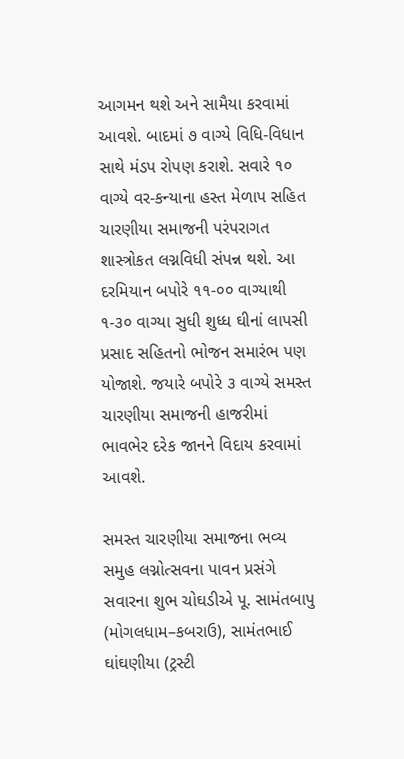આગમન થશે અને સામૈયા કરવામાં આવશે. બાદમાં ૭ વાગ્યે વિધિ-વિધાન સાથે મંડપ રોપણ કરાશે. સવારે ૧૦ વાગ્યે વર-કન્યાના હસ્ત મેળાપ સહિત ચારણીયા સમાજની પરંપરાગત શાસ્ત્રોકત લગ્નવિધી સંપન્ન થશે. આ દરમિયાન બપોરે ૧૧-૦૦ વાગ્યાથી ૧-૩૦ વાગ્યા સુધી શુધ્ધ ઘીનાં લાપસી પ્રસાદ સહિતનો ભોજન સમારંભ પણ યોજાશે. જયારે બપોરે ૩ વાગ્યે સમસ્ત ચારણીયા સમાજની હાજરીમાં ભાવભેર દરેક જાનને વિદાય કરવામાં આવશે.

સમસ્ત ચારણીયા સમાજના ભવ્ય સમુહ લગ્નોત્સવના પાવન પ્રસંગે સવારના શુભ ચોઘડીએ પૂ. સામંતબાપુ (મોગલધામ–કબરાઉ), સામંતભાઈ ઘાંઘણીયા (ટ્રસ્ટી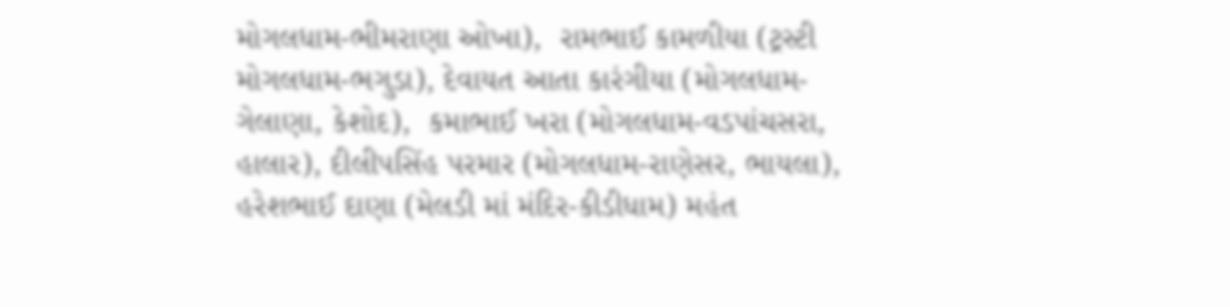મોગલધામ-ભીમરાણા ઓખા),  રામભાઈ કામળીયા (ટ્રસ્ટી મોગલધામ-ભગુડા), દેવાયત આતા કારંગીયા (મોગલધામ-ગેલાણા, કેશોદ),  કમાભાઈ ખરા (મોગલધામ-વડપાંચસરા, હાલાર), દીલીપસિંહ પરમાર (મોગલધામ-રાણેસર, ભાયલા),  હરેશભાઈ દાણા (મેલડી માં મંદિર-કીડીધામ) મહંત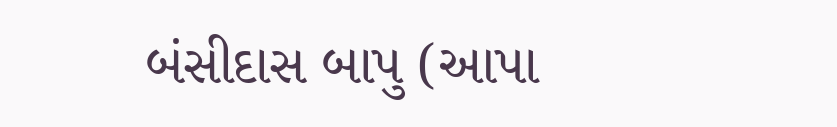બંસીદાસ બાપુ (આપા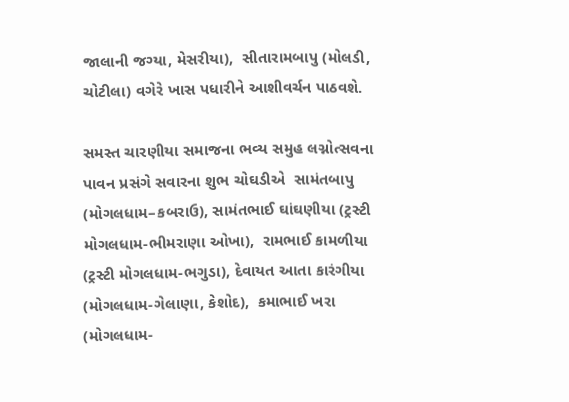જાલાની જગ્યા, મેસરીયા),  સીતારામબાપુ (મોલડી, ચોટીલા) વગેરે ખાસ પધારીને આશીવર્ચન પાઠવશે.

સમસ્ત ચારણીયા સમાજના ભવ્ય સમુહ લગ્નોત્સવના પાવન પ્રસંગે સવારના શુભ ચોઘડીએ  સામંતબાપુ (મોગલધામ–કબરાઉ), સામંતભાઈ ઘાંઘણીયા (ટ્રસ્ટી મોગલધામ-ભીમરાણા ઓખા),  રામભાઈ કામળીયા (ટ્રસ્ટી મોગલધામ-ભગુડા), દેવાયત આતા કારંગીયા (મોગલધામ-ગેલાણા, કેશોદ),  કમાભાઈ ખરા (મોગલધામ-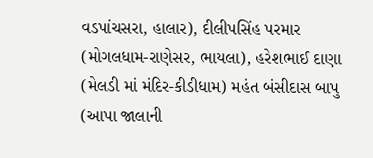વડપાંચસરા, હાલાર), દીલીપસિંહ પરમાર (મોગલધામ-રાણેસર, ભાયલા), હરેશભાઈ દાણા (મેલડી માં મંદિર-કીડીધામ) મહંત બંસીદાસ બાપુ (આપા જાલાની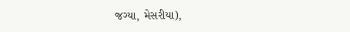જગ્યા, મેસરીયા),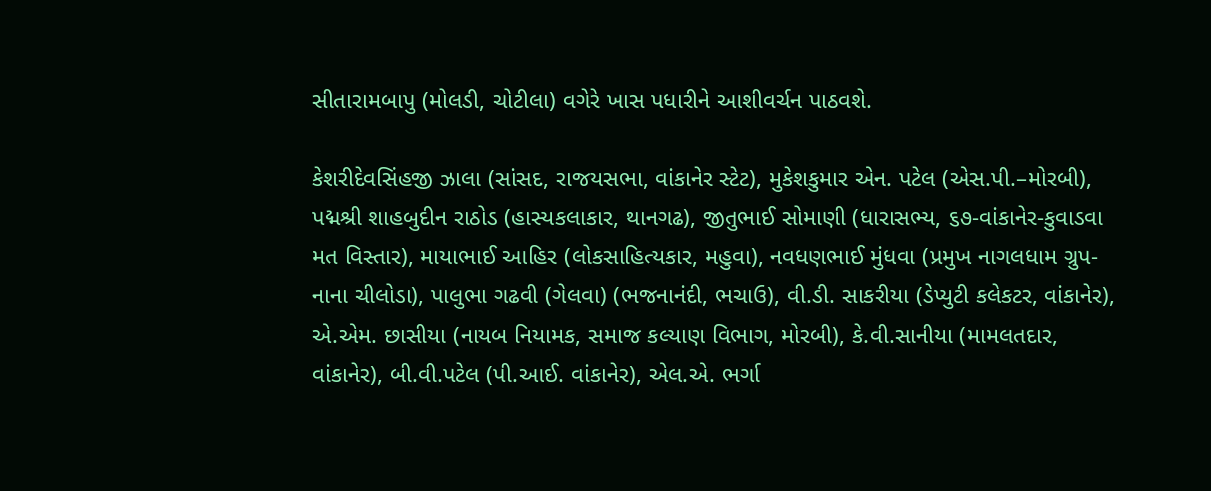સીતારામબાપુ (મોલડી, ચોટીલા) વગેરે ખાસ પધારીને આશીવર્ચન પાઠવશે.

કેશરીદેવસિંહજી ઝાલા (સાંસદ, રાજયસભા, વાંકાનેર સ્ટેટ), મુકેશકુમાર એન. પટેલ (એસ.પી.–મોરબી), પદ્મશ્રી શાહબુદીન રાઠોડ (હાસ્યકલાકાર, થાનગઢ), જીતુભાઈ સોમાણી (ધારાસભ્ય, ૬૭-વાંકાનેર-કુવાડવા મત વિસ્તાર), માયાભાઈ આહિર (લોકસાહિત્યકાર, મહુવા), નવધણભાઈ મુંધવા (પ્રમુખ નાગલધામ ગ્રુપ-નાના ચીલોડા), પાલુભા ગઢવી (ગેલવા) (ભજનાનંદી, ભચાઉ), વી.ડી. સાકરીયા (ડેપ્યુટી કલેકટર, વાંકાનેર), એ.એમ. છાસીયા (નાયબ નિયામક, સમાજ કલ્યાણ વિભાગ, મોરબી), કે.વી.સાનીયા (મામલતદાર, વાંકાનેર), બી.વી.પટેલ (પી.આઈ. વાંકાનેર), એલ.એ. ભર્ગા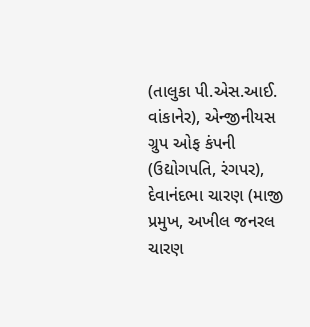(તાલુકા પી.એસ.આઈ. વાંકાનેર), એન્જીનીયસ ગ્રુપ ઓફ કંપની (ઉદ્યોગપતિ, રંગપર), દેવાનંદભા ચારણ (માજી પ્રમુખ, અખીલ જનરલ ચારણ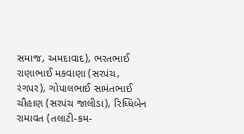સમાજ, અમદાવાદ), ભરતભાઈ રાણાભાઈ મકવાણા (સરપંચ, રંગપર), ગોપાલભાઈ સામંતભાઈ ચૌહાણ (સરપંચ જાલીડા), રિધ્ધિબેન રામાવત (તલાટી-કમ-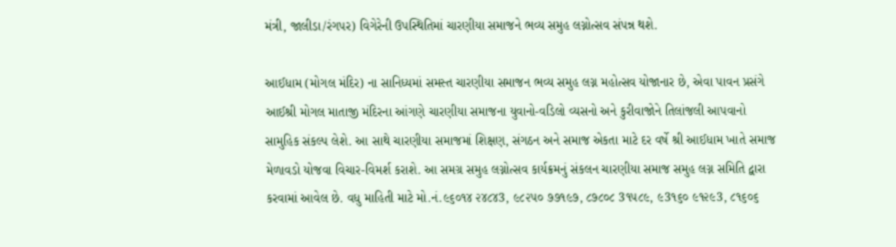મંત્રી, જાલીડા/રંગપર) વિગેરેની ઉપસ્થિતિમાં ચારણીયા સમાજને ભવ્ય સમુહ લગ્નોત્સવ સંપન્ન થશે.

આઈધામ (મોગલ મંદિર) ના સાનિધ્યમાં સમસ્ત ચારણીયા સમાજન ભવ્ય સમુહ લગ્ન મહોત્સવ યોજાનાર છે, એવા પાવન પ્રસંગે આઈશ્રી મોગલ માતાજી મંદિરના આંગણે ચારણીયા સમાજના યુવાનો-વડિલો વ્યસનો અને કુરીવાજોને તિલાંજલી આપવાનો સામુહિક સંકલ્પ લેશે. આ સાથે ચારણીયા સમાજમાં શિક્ષણ, સંગઠન અને સમાજ એકતા માટે દર વર્ષે શ્રી આઈધામ ખાતે સમાજ મેળાવડો યોજવા વિચાર-વિમર્શ કરાશે. આ સમગ્ર સમુહ લગ્નોત્સવ કાર્યક્રમનું સંકલન ચારણીયા સમાજ સમુહ લગ્ન સમિતિ દ્વારા કરવામાં આવેલ છે. વધુ માહિતી માટે મો.નં.૯૬૦૧૪ ૨૪૮૪3, ૯૮૨૫૦ ૭૭૧૯૭, ૮૭૮૦૮ 3૧૫૮૯, ૯3૧૬૦ ૯૧૨૯3, ૮૧૬૦૬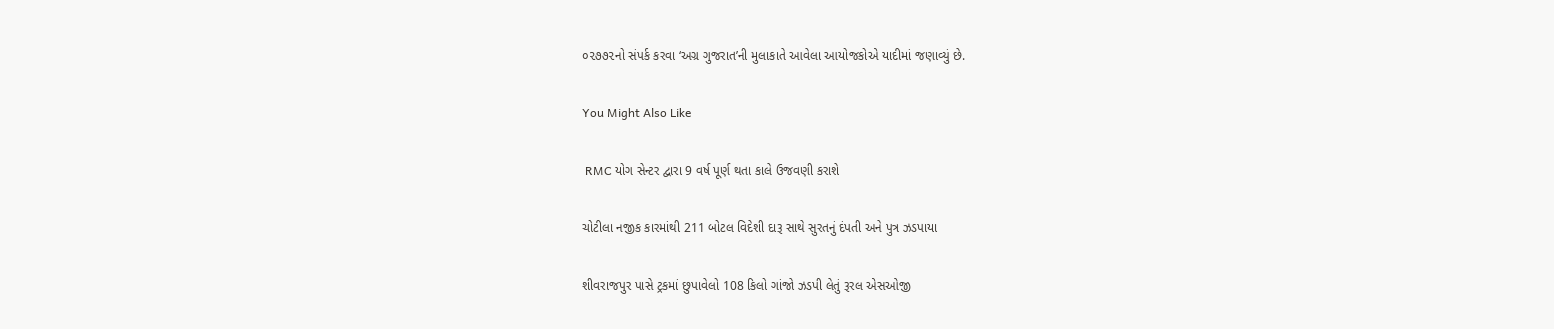૦૨૭૭૨નો સંપર્ક કરવા ‘અગ્ર ગુજરાત’ની મુલાકાતે આવેલા આયોજકોએ યાદીમાં જણાવ્યું છે.

You Might Also Like

 RMC યોગ સેન્ટર દ્વારા 9 વર્ષ પૂર્ણ થતા કાલે ઉજવણી કરાશે

ચોટીલા નજીક કારમાંથી 211 બોટલ વિદેશી દારૂ સાથે સુરતનું દંપતી અને પુત્ર ઝડપાયા

શીવરાજપુર પાસે ટ્રકમાં છુપાવેલો 108 કિલો ગાંજો ઝડપી લેતું રૂરલ એસઓજી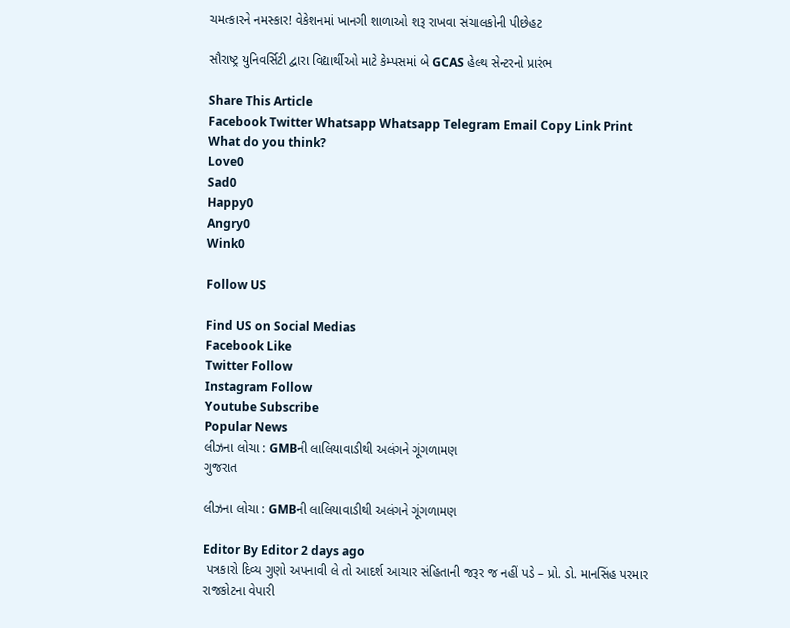ચમત્કારને નમસ્કાર! વેકેશનમાં ખાનગી શાળાઓ શરૂ રાખવા સંચાલકોની પીછેહટ

સૌરાષ્ટ્ર યુનિવર્સિટી દ્વારા વિદ્યાર્થીઓ માટે કેમ્પસમાં બે GCAS હેલ્થ સેન્ટરનો પ્રારંભ

Share This Article
Facebook Twitter Whatsapp Whatsapp Telegram Email Copy Link Print
What do you think?
Love0
Sad0
Happy0
Angry0
Wink0

Follow US

Find US on Social Medias
Facebook Like
Twitter Follow
Instagram Follow
Youtube Subscribe
Popular News
લીઝના લોચા : GMBની લાલિયાવાડીથી અલંગને ગૂંગળામણ
ગુજરાત

લીઝના લોચા : GMBની લાલિયાવાડીથી અલંગને ગૂંગળામણ

Editor By Editor 2 days ago
 પત્રકારો દિવ્ય ગુણો અપનાવી લે તો આદર્શ આચાર સંહિતાની જરૂર જ નહીં પડે – પ્રો. ડો. માનસિંહ પરમાર
રાજકોટના વેપારી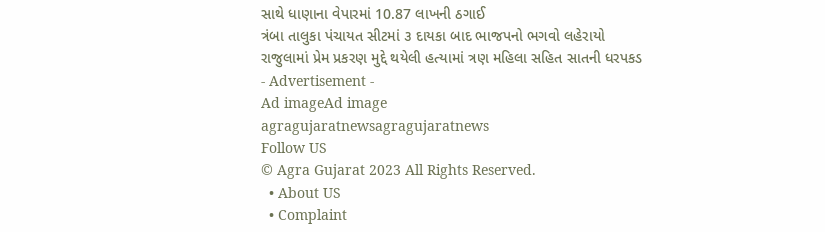સાથે ધાણાના વેપારમાં 10.87 લાખની ઠગાઈ
ત્રંબા તાલુકા પંચાયત સીટમાં ૩ દાયકા બાદ ભાજપનો ભગવો લહેરાયો
રાજુલામાં પ્રેમ પ્રકરણ મુદ્દે થયેલી હત્યામાં ત્રણ મહિલા સહિત સાતની ધરપકડ
- Advertisement -
Ad imageAd image
agragujaratnewsagragujaratnews
Follow US
© Agra Gujarat 2023 All Rights Reserved.
  • About US
  • Complaint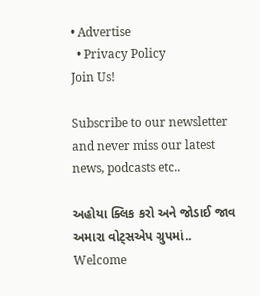• Advertise
  • Privacy Policy
Join Us!

Subscribe to our newsletter and never miss our latest news, podcasts etc..

અહોયા ક્લિક કરો અને જોડાઈ જાવ અમારા વોટ્સએપ ગ્રુપમાં..
Welcome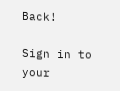Back!

Sign in to your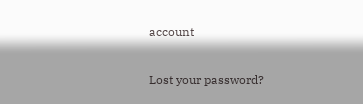account

Lost your password?